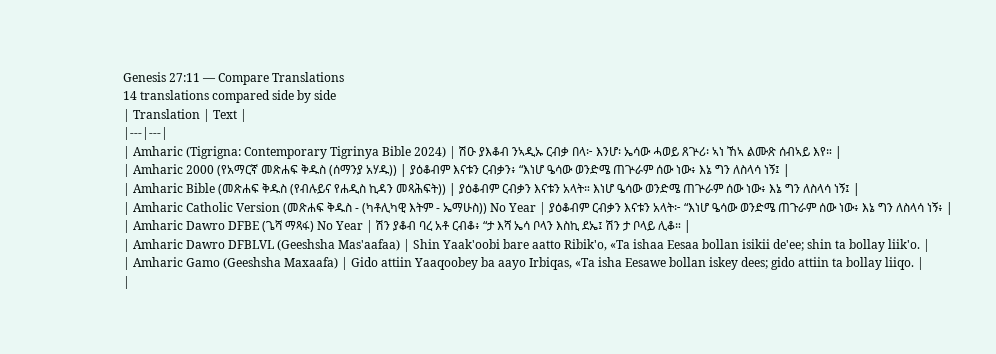Genesis 27:11 — Compare Translations
14 translations compared side by side
| Translation | Text |
|---|---|
| Amharic (Tigrigna: Contemporary Tigrinya Bible 2024) | ሽዑ ያእቆብ ንኣዲኡ ርብቃ በላ፦ እንሆ፡ ኤሳው ሓወይ ጸጕሪ፡ ኣነ ኸኣ ልሙጽ ሰብኣይ እየ። |
| Amharic 2000 (የአማርኛ መጽሐፍ ቅዱስ (ሰማንያ አሃዱ)) | ያዕቆብም እናቱን ርብቃን፥ “እነሆ ዔሳው ወንድሜ ጠጕራም ሰው ነው፥ እኔ ግን ለስላሳ ነኝ፤ |
| Amharic Bible (መጽሐፍ ቅዱስ (የብሉይና የሐዲስ ኪዳን መጻሕፍት)) | ያዕቆብም ርብቃን እናቱን አላት። እነሆ ዔሳው ወንድሜ ጠጕራም ሰው ነው፥ እኔ ግን ለስላሳ ነኝ፤ |
| Amharic Catholic Version (መጽሐፍ ቅዱስ - (ካቶሊካዊ እትም - ኤማሁስ)) No Year | ያዕቆብም ርብቃን እናቱን አላት፦ “እነሆ ዔሳው ወንድሜ ጠጉራም ሰው ነው፥ እኔ ግን ለስላሳ ነኝ፥ |
| Amharic Dawro DFBE (ጌሻ ማጻፋ) No Year | ሽን ያቆብ ባረ አቶ ርብቆ፥ “ታ እሻ ኤሳ ቦላን እስኪ ደኤ፤ ሽን ታ ቦላይ ሊቆ። |
| Amharic Dawro DFBLVL (Geeshsha Mas'aafaa) | Shin Yaak'oobi bare aatto Ribik'o, «Ta ishaa Eesaa bollan isikii de'ee; shin ta bollay liik'o. |
| Amharic Gamo (Geeshsha Maxaafa) | Gido attiin Yaaqoobey ba aayo Irbiqas, «Ta isha Eesawe bollan iskey dees; gido attiin ta bollay liiqo. |
|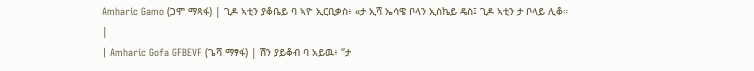Amharic Gamo (ጋሞ ማጻፋ) | ጊዶ ኣቲን ያቆቤይ ባ ኣዮ ኢርቢቃስ፥ «ታ ኢሻ ኤሳዌ ቦላን ኢስኬይ ዴስ፤ ጊዶ ኣቲን ታ ቦላይ ሊቆ። |
| Amharic Gofa GFBEVF (ጌሻ ማፃፋ) | ሽን ያይቆብ ባ አይዉ፥ “ታ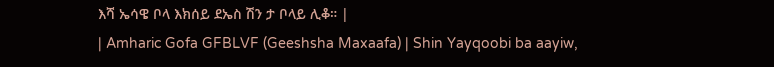እሻ ኤሳዌ ቦላ እክሰይ ደኤስ ሽን ታ ቦላይ ሊቆ። |
| Amharic Gofa GFBLVF (Geeshsha Maxaafa) | Shin Yayqoobi ba aayiw,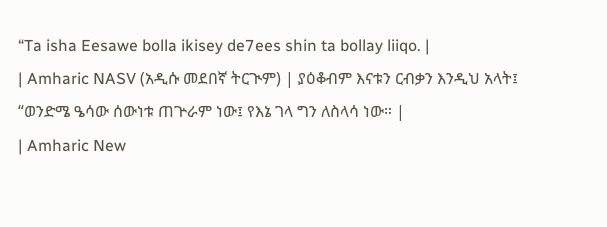“Ta isha Eesawe bolla ikisey de7ees shin ta bollay liiqo. |
| Amharic NASV (አዲሱ መደበኛ ትርጒም) | ያዕቆብም እናቱን ርብቃን እንዲህ አላት፤ “ወንድሜ ዔሳው ሰውነቱ ጠጕራም ነው፤ የእኔ ገላ ግን ለስላሳ ነው። |
| Amharic New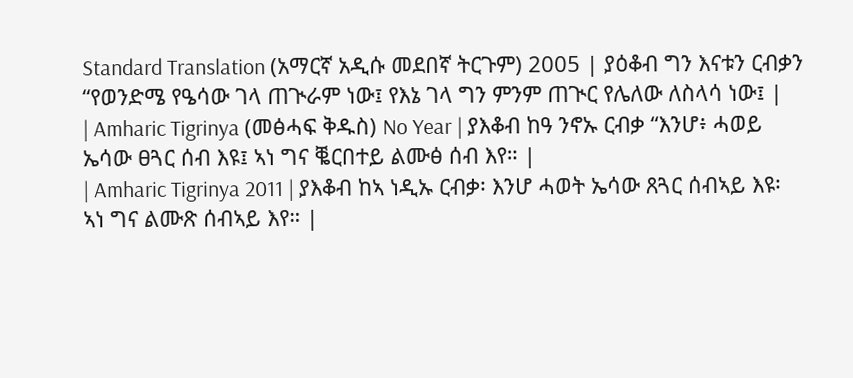Standard Translation (አማርኛ አዲሱ መደበኛ ትርጉም) 2005 | ያዕቆብ ግን እናቱን ርብቃን “የወንድሜ የዔሳው ገላ ጠጒራም ነው፤ የእኔ ገላ ግን ምንም ጠጒር የሌለው ለስላሳ ነው፤ |
| Amharic Tigrinya (መፅሓፍ ቅዱስ) No Year | ያእቆብ ከዓ ንኖኡ ርብቃ “እንሆ፥ ሓወይ ኤሳው ፀጓር ሰብ እዩ፤ ኣነ ግና ቘርበተይ ልሙፅ ሰብ እየ። |
| Amharic Tigrinya 2011 | ያእቆብ ከኣ ነዲኡ ርብቃ፡ እንሆ ሓወት ኤሳው ጸጓር ሰብኣይ እዩ፡ ኣነ ግና ልሙጽ ሰብኣይ እየ። |